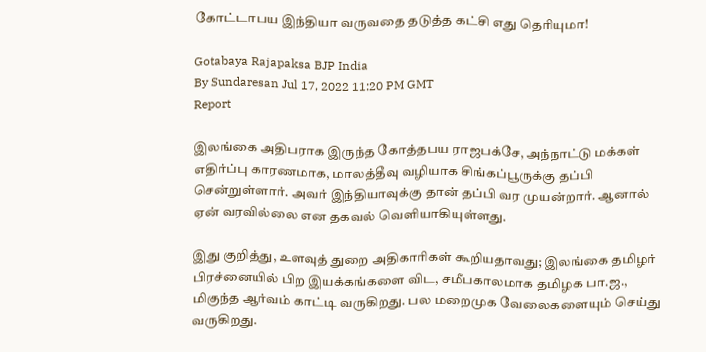கோட்டாபய இந்தியா வருவதை தடுத்த கட்சி எது தெரியுமா!

Gotabaya Rajapaksa BJP India
By Sundaresan Jul 17, 2022 11:20 PM GMT
Report

இலங்கை அதிபராக இருந்த கோத்தபய ராஜபக்சே, அந்நாட்டு மக்கள் எதிர்ப்பு காரணமாக, மாலத்தீவு வழியாக சிங்கப்பூருக்கு தப்பி சென்றுள்ளார். அவர் இந்தியாவுக்கு தான் தப்பி வர முயன்றார். ஆனால் ஏன் வரவில்லை என தகவல் வெளியாகியுள்ளது.

இது குறித்து, உளவுத் துறை அதிகாரிகள் கூறியதாவது; இலங்கை தமிழர் பிரச்னையில் பிற இயக்கங்களை விட, சமீபகாலமாக தமிழக பா.ஜ., மிகுந்த ஆர்வம் காட்டி வருகிறது. பல மறைமுக வேலைகளையும் செய்து வருகிறது.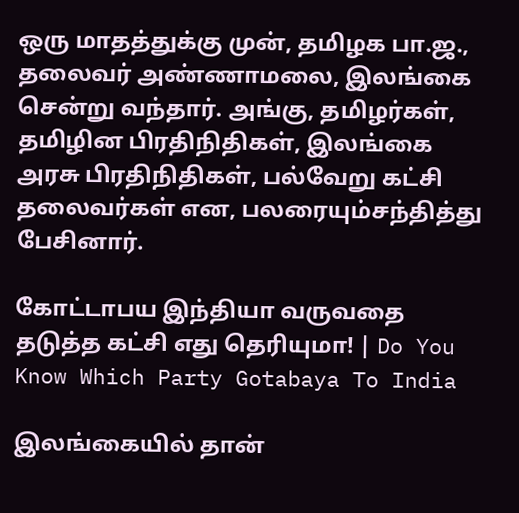ஒரு மாதத்துக்கு முன், தமிழக பா.ஜ., தலைவர் அண்ணாமலை, இலங்கை சென்று வந்தார். அங்கு, தமிழர்கள், தமிழின பிரதிநிதிகள், இலங்கை அரசு பிரதிநிதிகள், பல்வேறு கட்சி தலைவர்கள் என, பலரையும்சந்தித்து பேசினார்.

கோட்டாபய இந்தியா வருவதை தடுத்த கட்சி எது தெரியுமா! | Do You Know Which Party Gotabaya To India

இலங்கையில் தான்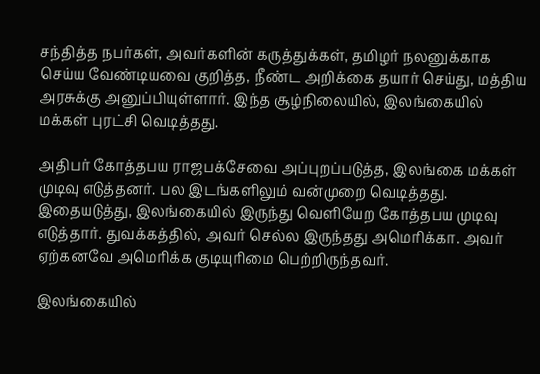சந்தித்த நபர்கள், அவர்களின் கருத்துக்கள், தமிழர் நலனுக்காக செய்ய வேண்டியவை குறித்த, நீண்ட அறிக்கை தயார் செய்து, மத்திய அரசுக்கு அனுப்பியுள்ளார். இந்த சூழ்நிலையில், இலங்கையில் மக்கள் புரட்சி வெடித்தது.

அதிபர் கோத்தபய ராஜபக்சேவை அப்புறப்படுத்த, இலங்கை மக்கள் முடிவு எடுத்தனர். பல இடங்களிலும் வன்முறை வெடித்தது. இதையடுத்து, இலங்கையில் இருந்து வெளியேற கோத்தபய முடிவு எடுத்தார். துவக்கத்தில், அவர் செல்ல இருந்தது அமெரிக்கா. அவர் ஏற்கனவே அமெரிக்க குடியுரிமை பெற்றிருந்தவர்.

இலங்கையில்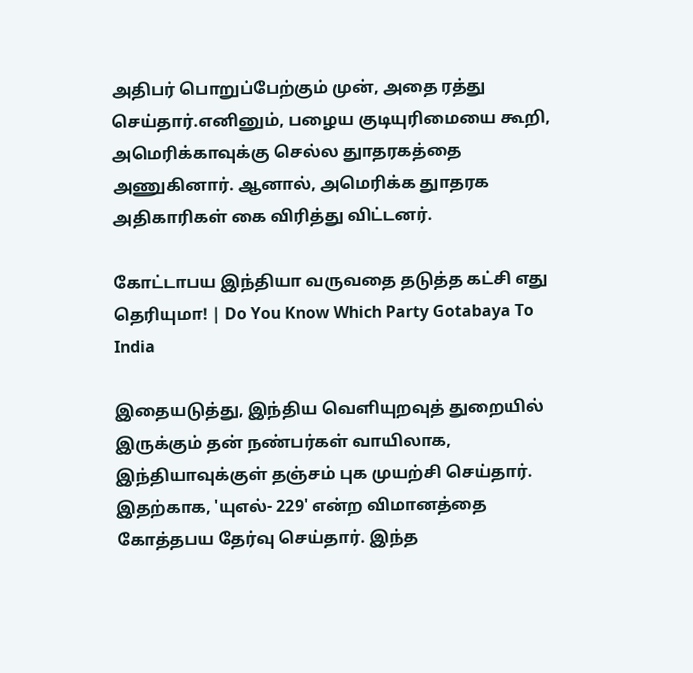அதிபர் பொறுப்பேற்கும் முன், அதை ரத்து செய்தார்.எனினும், பழைய குடியுரிமையை கூறி, அமெரிக்காவுக்கு செல்ல துாதரகத்தை அணுகினார். ஆனால், அமெரிக்க துாதரக அதிகாரிகள் கை விரித்து விட்டனர்.

கோட்டாபய இந்தியா வருவதை தடுத்த கட்சி எது தெரியுமா! | Do You Know Which Party Gotabaya To India

இதையடுத்து, இந்திய வெளியுறவுத் துறையில் இருக்கும் தன் நண்பர்கள் வாயிலாக, இந்தியாவுக்குள் தஞ்சம் புக முயற்சி செய்தார். இதற்காக, 'யுஎல்- 229' என்ற விமானத்தை கோத்தபய தேர்வு செய்தார். இந்த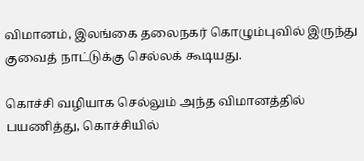விமானம், இலங்கை தலைநகர் கொழும்புவில் இருந்து குவைத் நாட்டுக்கு செல்லக் கூடியது.

கொச்சி வழியாக செல்லும் அந்த விமானத்தில் பயணித்து, கொச்சியில்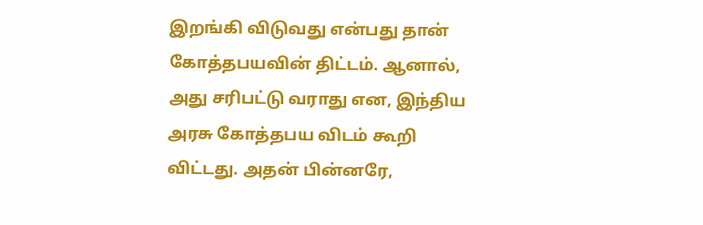இறங்கி விடுவது என்பது தான் கோத்தபயவின் திட்டம். ஆனால், அது சரிபட்டு வராது என, இந்திய அரசு கோத்தபய விடம் கூறி விட்டது. அதன் பின்னரே,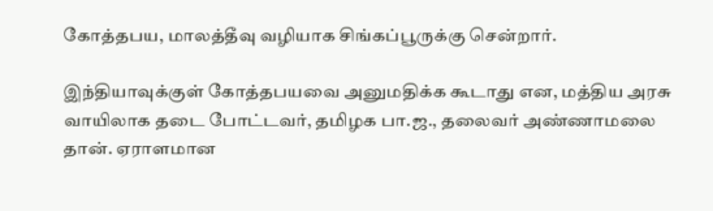கோத்தபய, மாலத்தீவு வழியாக சிங்கப்பூருக்கு சென்றார்.

இந்தியாவுக்குள் கோத்தபயவை அனுமதிக்க கூடாது என, மத்திய அரசு வாயிலாக தடை போட்டவர், தமிழக பா.ஜ., தலைவர் அண்ணாமலை தான். ஏராளமான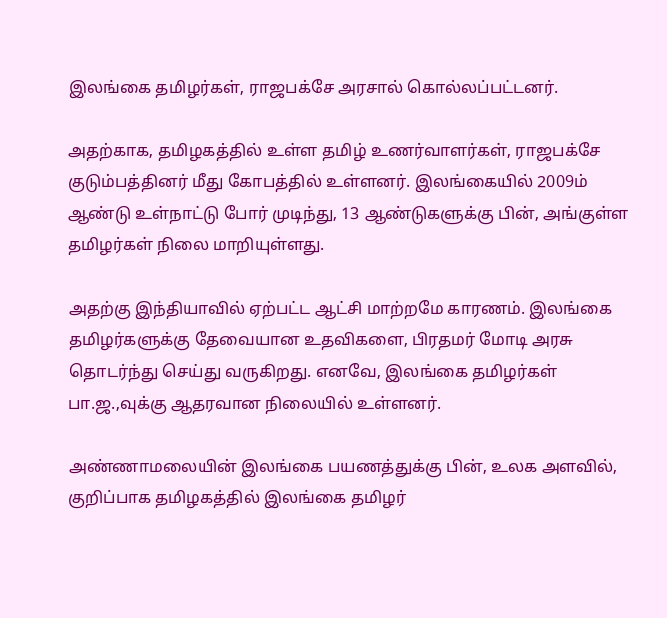இலங்கை தமிழர்கள், ராஜபக்சே அரசால் கொல்லப்பட்டனர்.

அதற்காக, தமிழகத்தில் உள்ள தமிழ் உணர்வாளர்கள், ராஜபக்சே குடும்பத்தினர் மீது கோபத்தில் உள்ளனர். இலங்கையில் 2009ம் ஆண்டு உள்நாட்டு போர் முடிந்து, 13 ஆண்டுகளுக்கு பின், அங்குள்ள தமிழர்கள் நிலை மாறியுள்ளது.

அதற்கு இந்தியாவில் ஏற்பட்ட ஆட்சி மாற்றமே காரணம். இலங்கை தமிழர்களுக்கு தேவையான உதவிகளை, பிரதமர் மோடி அரசு தொடர்ந்து செய்து வருகிறது. எனவே, இலங்கை தமிழர்கள் பா.ஜ.,வுக்கு ஆதரவான நிலையில் உள்ளனர்.

அண்ணாமலையின் இலங்கை பயணத்துக்கு பின், உலக அளவில், குறிப்பாக தமிழகத்தில் இலங்கை தமிழர்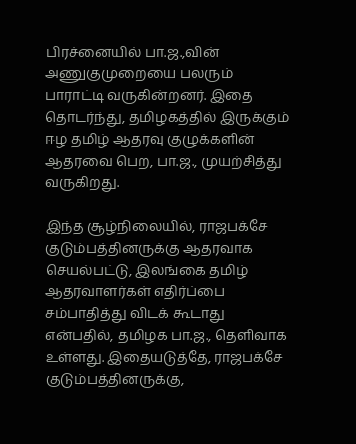பிரச்னையில் பா.ஜ.,வின் அணுகுமுறையை பலரும் பாராட்டி வருகின்றனர். இதை தொடர்ந்து, தமிழகத்தில் இருக்கும் ஈழ தமிழ் ஆதரவு குழுக்களின் ஆதரவை பெற, பா.ஜ., முயற்சித்து வருகிறது.

இந்த சூழ்நிலையில், ராஜபக்சே குடும்பத்தினருக்கு ஆதரவாக செயல்பட்டு, இலங்கை தமிழ் ஆதரவாளர்கள் எதிர்ப்பை சம்பாதித்து விடக் கூடாது என்பதில், தமிழக பா.ஜ., தெளிவாக உள்ளது. இதையடுத்தே, ராஜபக்சே குடும்பத்தினருக்கு,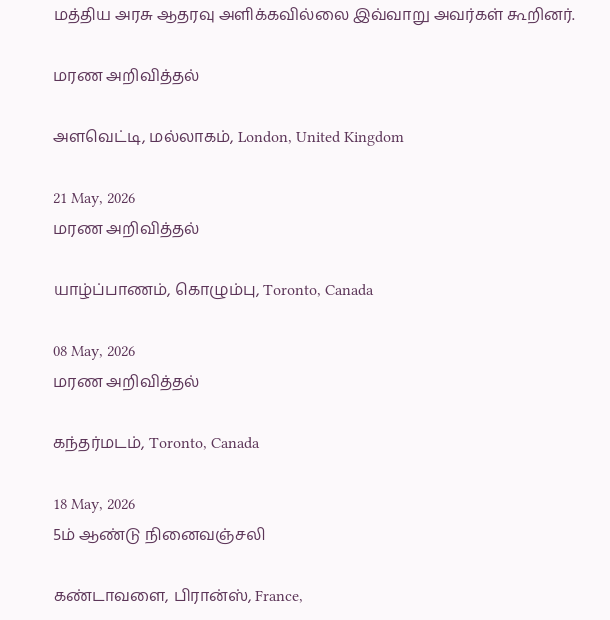மத்திய அரசு ஆதரவு அளிக்கவில்லை இவ்வாறு அவர்கள் கூறினர்.

மரண அறிவித்தல்

அளவெட்டி, மல்லாகம், London, United Kingdom

21 May, 2026
மரண அறிவித்தல்

யாழ்ப்பாணம், கொழும்பு, Toronto, Canada

08 May, 2026
மரண அறிவித்தல்

கந்தர்மடம், Toronto, Canada

18 May, 2026
5ம் ஆண்டு நினைவஞ்சலி

கண்டாவளை, பிரான்ஸ், France,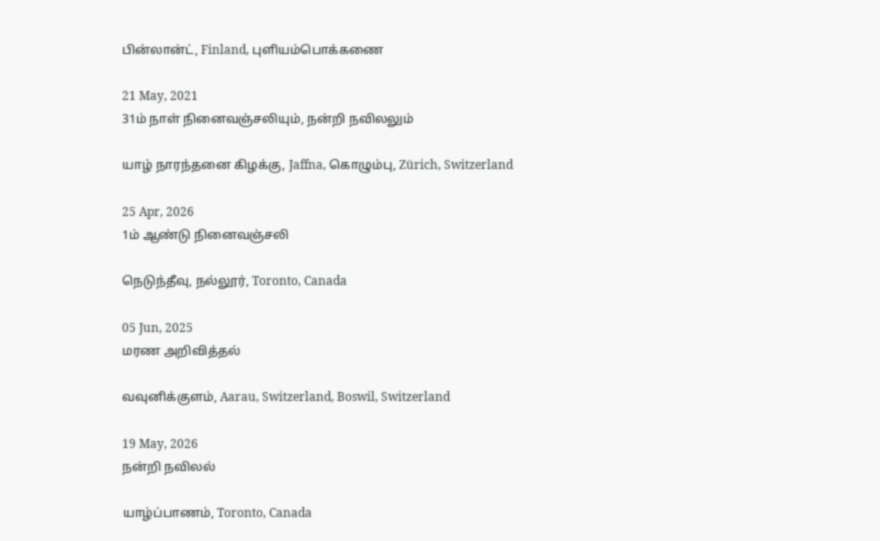பின்லான்ட், Finland, புளியம்பொக்கணை

21 May, 2021
31ம் நாள் நினைவஞ்சலியும், நன்றி நவிலலும்

யாழ் நாரந்தனை கிழக்கு, Jaffna, கொழும்பு, Zürich, Switzerland

25 Apr, 2026
1ம் ஆண்டு நினைவஞ்சலி

நெடுந்தீவு, நல்லூர், Toronto, Canada

05 Jun, 2025
மரண அறிவித்தல்

வவுனிக்குளம், Aarau, Switzerland, Boswil, Switzerland

19 May, 2026
நன்றி நவிலல்

யாழ்ப்பாணம், Toronto, Canada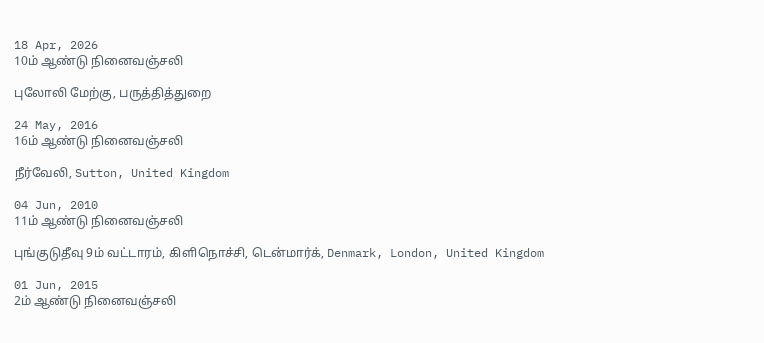18 Apr, 2026
10ம் ஆண்டு நினைவஞ்சலி

புலோலி மேற்கு, பருத்தித்துறை

24 May, 2016
16ம் ஆண்டு நினைவஞ்சலி

நீர்வேலி, Sutton, United Kingdom

04 Jun, 2010
11ம் ஆண்டு நினைவஞ்சலி

புங்குடுதீவு 9ம் வட்டாரம், கிளிநொச்சி, டென்மார்க், Denmark, London, United Kingdom

01 Jun, 2015
2ம் ஆண்டு நினைவஞ்சலி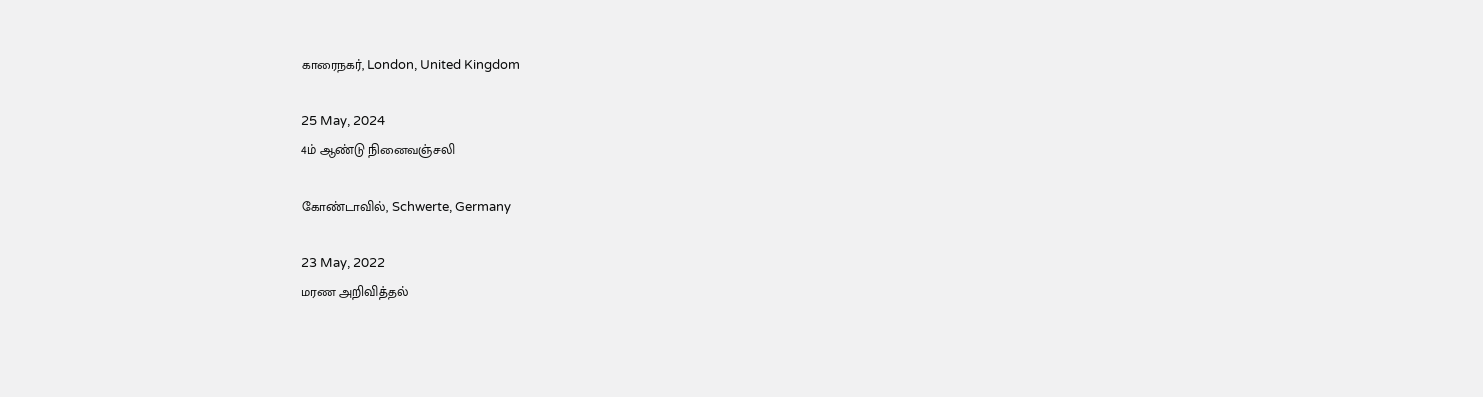காரைநகர், London, United Kingdom

25 May, 2024
4ம் ஆண்டு நினைவஞ்சலி

கோண்டாவில், Schwerte, Germany

23 May, 2022
மரண அறிவித்தல்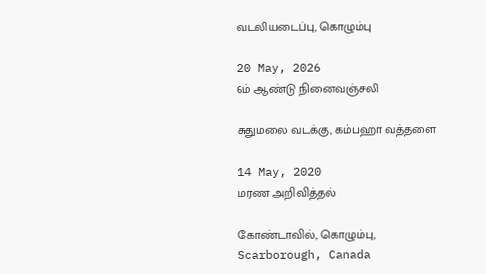வடலியடைப்பு, கொழும்பு

20 May, 2026
6ம் ஆண்டு நினைவஞ்சலி

சுதுமலை வடக்கு, கம்பஹா வத்தளை

14 May, 2020
மரண அறிவித்தல்

கோண்டாவில், கொழும்பு, Scarborough, Canada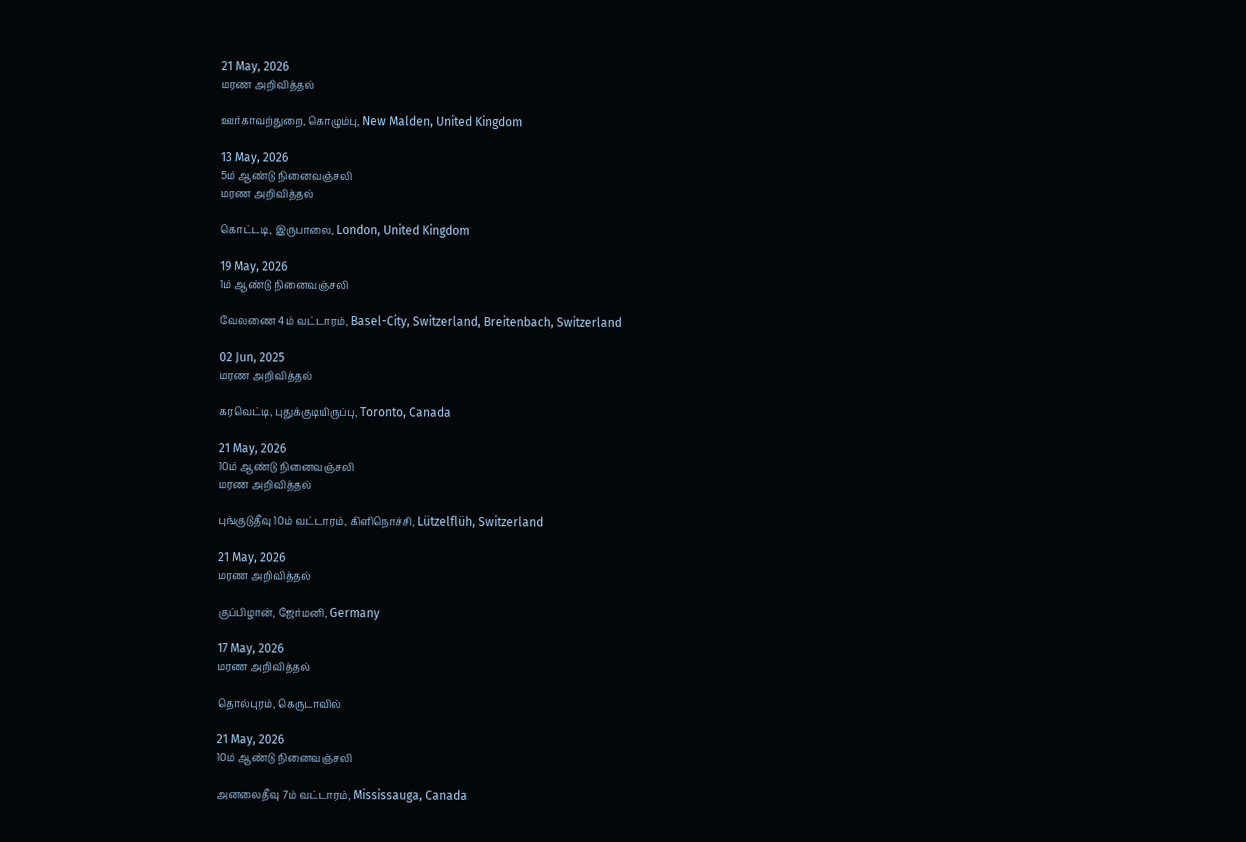21 May, 2026
மரண அறிவித்தல்

ஊர்காவற்துறை, கொழும்பு, New Malden, United Kingdom

13 May, 2026
5ம் ஆண்டு நினைவஞ்சலி
மரண அறிவித்தல்

கொட்டடி, இருபாலை, London, United Kingdom

19 May, 2026
1ம் ஆண்டு நினைவஞ்சலி

வேலணை 4ம் வட்டாரம், Basel-City, Switzerland, Breitenbach, Switzerland

02 Jun, 2025
மரண அறிவித்தல்

கரவெட்டி, புதுக்குடியிருப்பு, Toronto, Canada

21 May, 2026
10ம் ஆண்டு நினைவஞ்சலி
மரண அறிவித்தல்

புங்குடுதீவு 10ம் வட்டாரம், கிளிநொச்சி, Lützelflüh, Switzerland

21 May, 2026
மரண அறிவித்தல்

குப்பிழான், ஜேர்மனி, Germany

17 May, 2026
மரண அறிவித்தல்

தொல்புரம், கெருடாவில்

21 May, 2026
10ம் ஆண்டு நினைவஞ்சலி

அனலைதீவு 7ம் வட்டாரம், Mississauga, Canada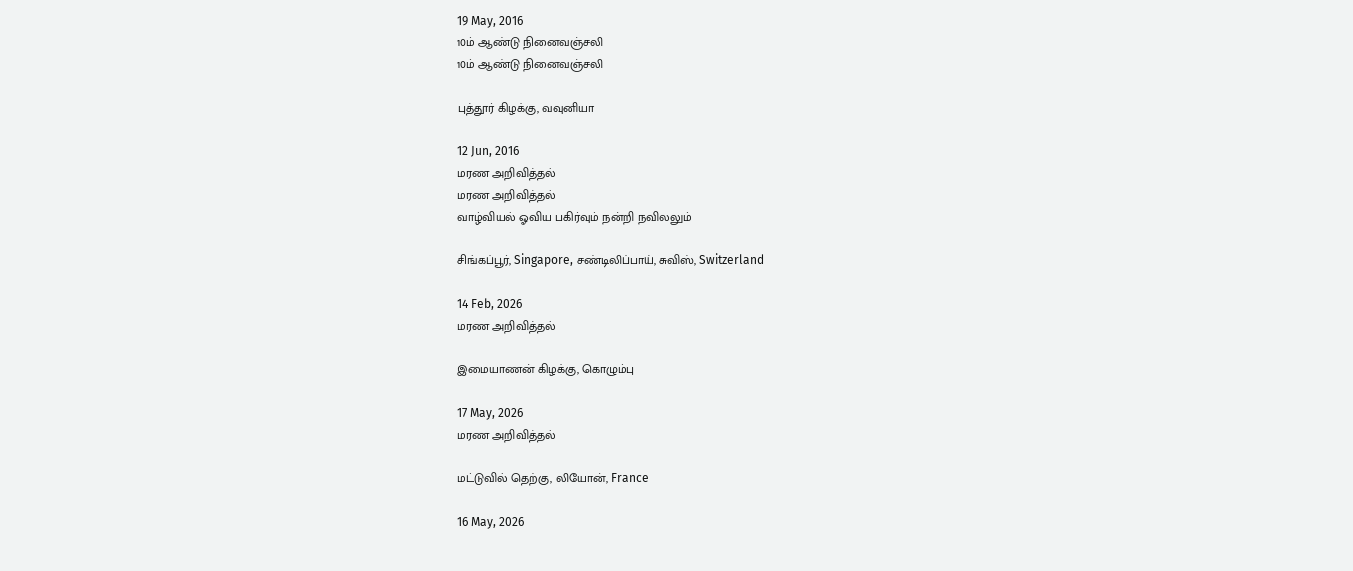19 May, 2016
10ம் ஆண்டு நினைவஞ்சலி
10ம் ஆண்டு நினைவஞ்சலி

புத்தூர் கிழக்கு, வவுனியா

12 Jun, 2016
மரண அறிவித்தல்
மரண அறிவித்தல்
வாழ்வியல் ஓவிய பகிர்வும் நன்றி நவிலலும்

சிங்கப்பூர், Singapore, சண்டிலிப்பாய், சுவிஸ், Switzerland

14 Feb, 2026
மரண அறிவித்தல்

இமையாணன் கிழக்கு, கொழும்பு

17 May, 2026
மரண அறிவித்தல்

மட்டுவில் தெற்கு, லியோன், France

16 May, 2026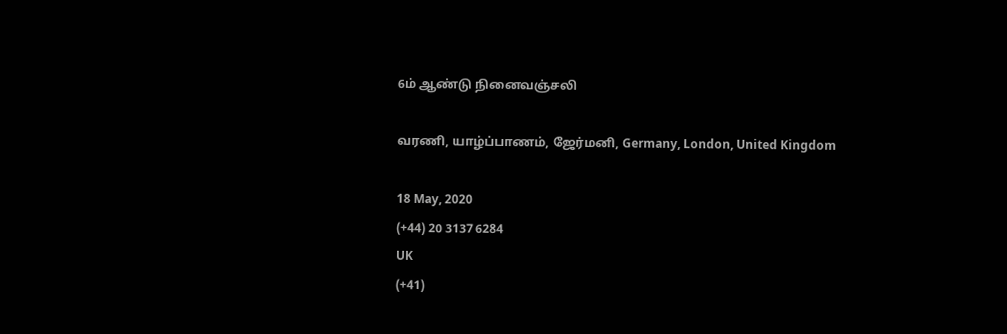6ம் ஆண்டு நினைவஞ்சலி

வரணி, யாழ்ப்பாணம், ஜேர்மனி, Germany, London, United Kingdom

18 May, 2020
(+44) 20 3137 6284
UK
(+41)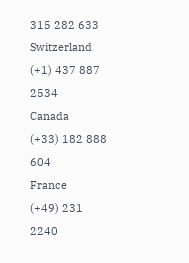315 282 633
Switzerland
(+1) 437 887 2534
Canada
(+33) 182 888 604
France
(+49) 231 2240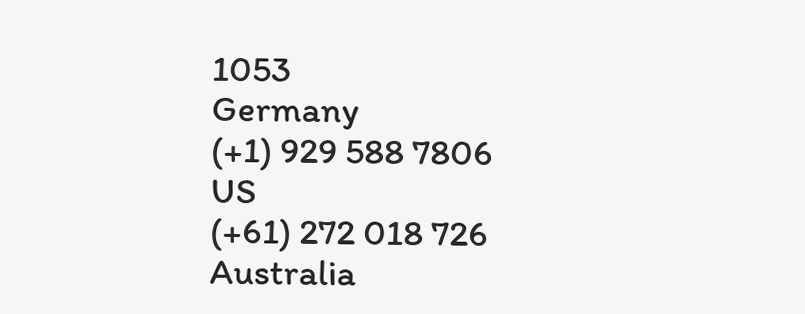1053
Germany
(+1) 929 588 7806
US
(+61) 272 018 726
Australia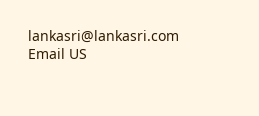lankasri@lankasri.com
Email US